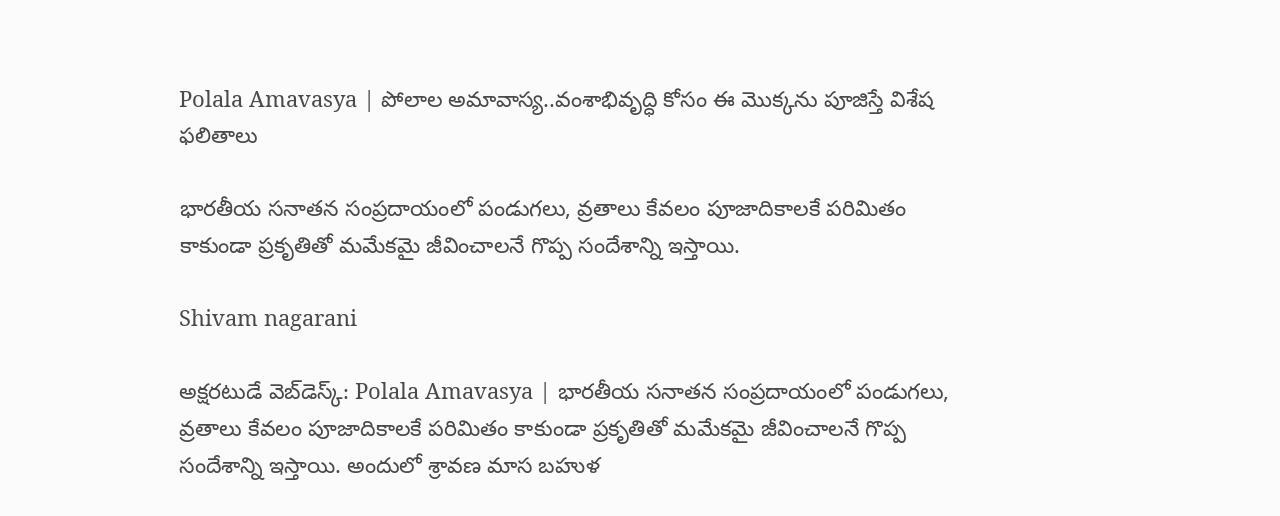Polala Amavasya | పోలాల అమావాస్య..వంశాభివృద్ధి కోసం ఈ మొక్కను పూజిస్తే విశేష ఫలితాలు

భారతీయ సనాతన సంప్రదాయంలో పండుగలు, వ్రతాలు కేవలం పూజాదికాలకే పరిమితం కాకుండా ప్రకృతితో మమేకమై జీవించాలనే గొప్ప సందేశాన్ని ఇస్తాయి.

Shivam nagarani

అక్షరటుడే వెబ్‌డెస్క్: Polala Amavasya | భారతీయ సనాతన సంప్రదాయంలో పండుగలు, వ్రతాలు కేవలం పూజాదికాలకే పరిమితం కాకుండా ప్రకృతితో మమేకమై జీవించాలనే గొప్ప సందేశాన్ని ఇస్తాయి. అందులో శ్రావణ మాస బహుళ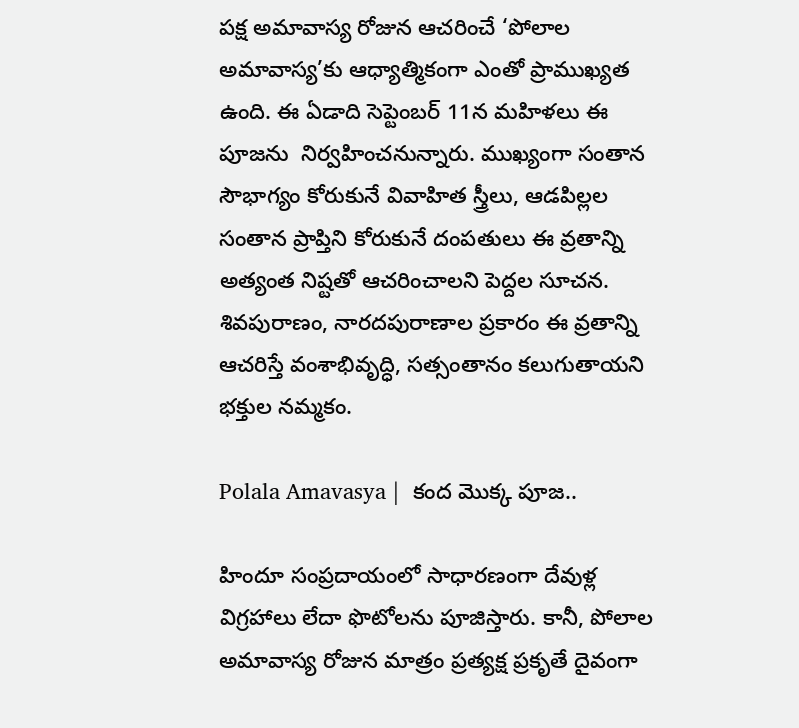పక్ష అమావాస్య రోజున ఆచరించే ‘పోలాల అమావాస్య’కు ఆధ్యాత్మికంగా ఎంతో ప్రాముఖ్యత ఉంది. ఈ ఏడాది సెప్టెంబర్ 11న మహిళలు ఈ పూజను  నిర్వహించనున్నారు. ముఖ్యంగా సంతాన సౌభాగ్యం కోరుకునే వివాహిత స్త్రీలు, ఆడపిల్లల సంతాన ప్రాప్తిని కోరుకునే దంపతులు ఈ వ్రతాన్ని అత్యంత నిష్టతో ఆచరించాలని పెద్దల సూచన. శివపురాణం, నారదపురాణాల ప్రకారం ఈ వ్రతాన్ని ఆచరిస్తే వంశాభివృద్ధి, సత్సంతానం కలుగుతాయని భక్తుల నమ్మకం.

Polala Amavasya |  కంద మొక్క పూజ..

హిందూ సంప్రదాయంలో సాధారణంగా దేవుళ్ల విగ్రహాలు లేదా ఫొటోలను పూజిస్తారు. కానీ, పోలాల అమావాస్య రోజున మాత్రం ప్రత్యక్ష ప్రకృతే దైవంగా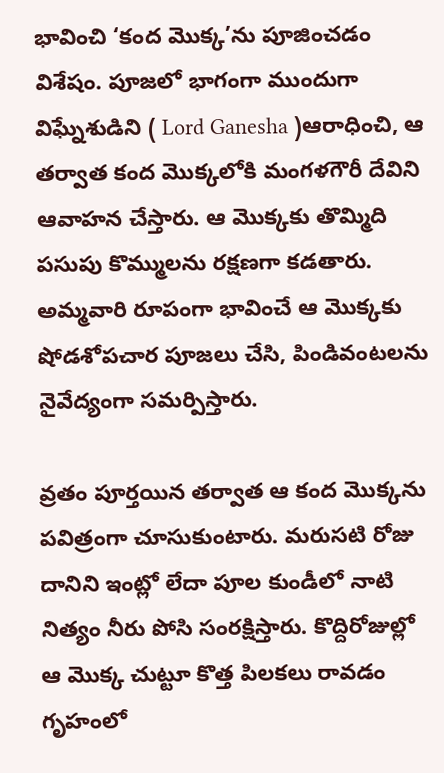భావించి ‘కంద మొక్క’ను పూజించడం  విశేషం. పూజలో భాగంగా ముందుగా విఘ్నేశుడిని ( Lord Ganesha )ఆరాధించి, ఆ తర్వాత కంద మొక్కలోకి మంగళగౌరీ దేవిని ఆవాహన చేస్తారు. ఆ మొక్కకు తొమ్మిది పసుపు కొమ్ములను రక్షణగా కడతారు. అమ్మవారి రూపంగా భావించే ఆ మొక్కకు షోడశోపచార పూజలు చేసి, పిండివంటలను నైవేద్యంగా సమర్పిస్తారు.

వ్రతం పూర్తయిన తర్వాత ఆ కంద మొక్కను పవిత్రంగా చూసుకుంటారు. మరుసటి రోజు దానిని ఇంట్లో లేదా పూల కుండీలో నాటి నిత్యం నీరు పోసి సంరక్షిస్తారు. కొద్దిరోజుల్లో ఆ మొక్క చుట్టూ కొత్త పిలకలు రావడం గృహంలో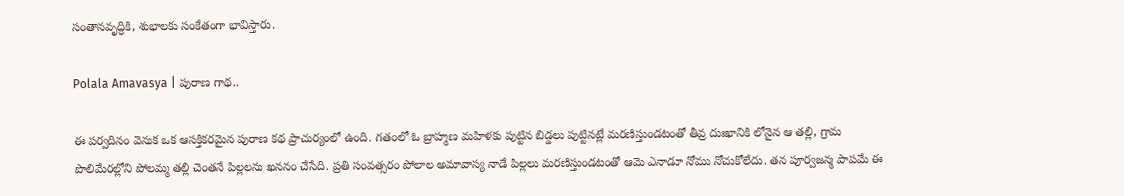సంతానవృద్ధికి, శుభాలకు సంకేతంగా భావిస్తారు.

Polala Amavasya | పురాణ గాథ..

ఈ పర్వదినం వెనుక ఒక ఆసక్తికరమైన పురాణ కథ ప్రాచుర్యంలో ఉంది. గతంలో ఓ బ్రాహ్మణ మహిళకు పుట్టిన బిడ్డలు పుట్టినట్లే మరణిస్తుండటంతో తీవ్ర దుఃఖానికి లోనైన ఆ తల్లి, గ్రామ పొలిమేరల్లోని పోలమ్మ తల్లి చెంతనే పిల్లలను ఖననం చేసేది. ప్రతి సంవత్సరం పోలాల అమావాస్య నాడే పిల్లలు మరణిస్తుండటంతో ఆమె ఎనాడూ నోము నోచుకోలేదు. తన పూర్వజన్మ పాపమే ఈ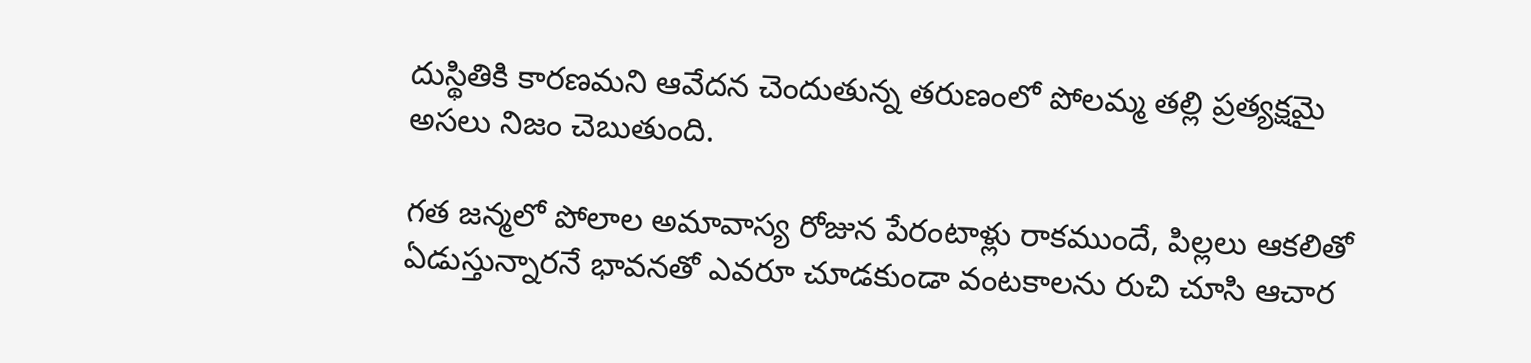దుస్థితికి కారణమని ఆవేదన చెందుతున్న తరుణంలో పోలమ్మ తల్లి ప్రత్యక్షమై అసలు నిజం చెబుతుంది.

గత జన్మలో పోలాల అమావాస్య రోజున పేరంటాళ్లు రాకముందే, పిల్లలు ఆకలితో ఏడుస్తున్నారనే భావనతో ఎవరూ చూడకుండా వంటకాలను రుచి చూసి ఆచార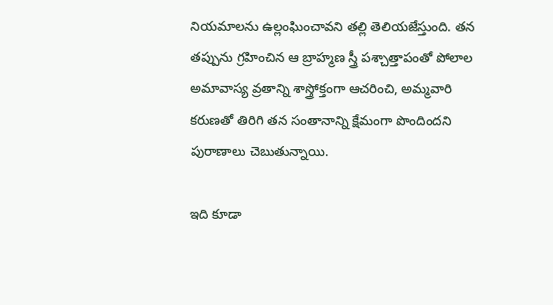నియమాలను ఉల్లంఘించావని తల్లి తెలియజేస్తుంది. తన తప్పును గ్రహించిన ఆ బ్రాహ్మణ స్త్రీ పశ్చాత్తాపంతో పోలాల అమావాస్య వ్రతాన్ని శాస్త్రోక్తంగా ఆచరించి, అమ్మవారి కరుణతో తిరిగి తన సంతానాన్ని క్షేమంగా పొందిందని పురాణాలు చెబుతున్నాయి.

ఇది కూడా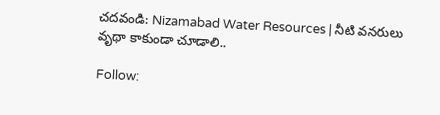చదవండి: Nizamabad Water Resources | నీటి వనరులు వృథా కాకుండా చూడాలి..

Follow: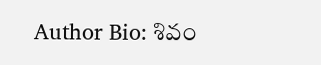Author Bio: శివం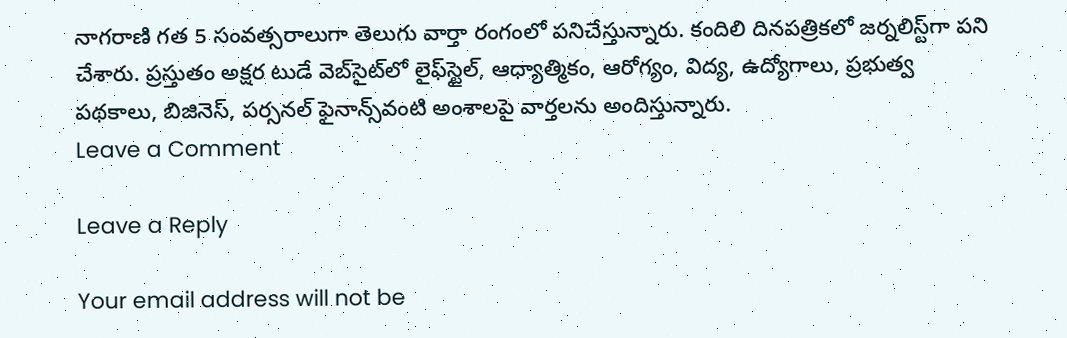నాగరాణి గత 5 సంవత్సరాలుగా తెలుగు వార్తా రంగంలో పనిచేస్తున్నారు. కందిలి దినపత్రికలో జర్నలిస్ట్‌గా పని చేశారు. ప్రస్తుతం అక్షర టుడే వెబ్‌సైట్‌లో లైఫ్‌స్టైల్, ఆధ్యాత్మికం, ఆరోగ్యం, విద్య, ఉద్యోగాలు, ప్రభుత్వ పథకాలు, బిజినెస్, పర్సనల్ ఫైనాన్స్‌వంటి అంశాలపై వార్తలను అందిస్తున్నారు.
Leave a Comment

Leave a Reply

Your email address will not be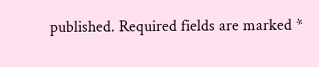published. Required fields are marked *